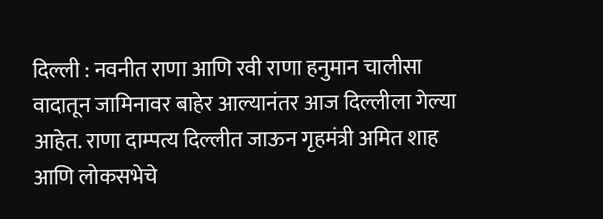दिल्ली : नवनीत राणा आणि रवी राणा हनुमान चालीसा वादातून जामिनावर बाहेर आल्यानंतर आज दिल्लीला गेल्या आहेत. राणा दाम्पत्य दिल्लीत जाऊन गृहमंत्री अमित शाह आणि लोकसभेचे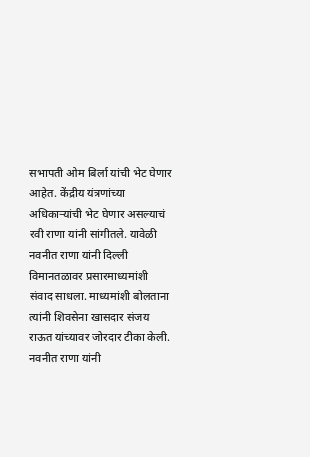सभापती ओम बिर्ला यांची भेट घेणार आहेत. केंद्रीय यंत्रणांच्या अधिकाऱ्यांची भेट घेणार असल्याचं रवी राणा यांनी सांगीतले. यावेळी नवनीत राणा यांनी दिल्ली विमानतळावर प्रसारमाध्यमांशी संवाद साधला. माध्यमांशी बोलताना त्यांनी शिवसेना खासदार संजय राऊत यांच्यावर जोरदार टीका केली.
नवनीत राणा यांनी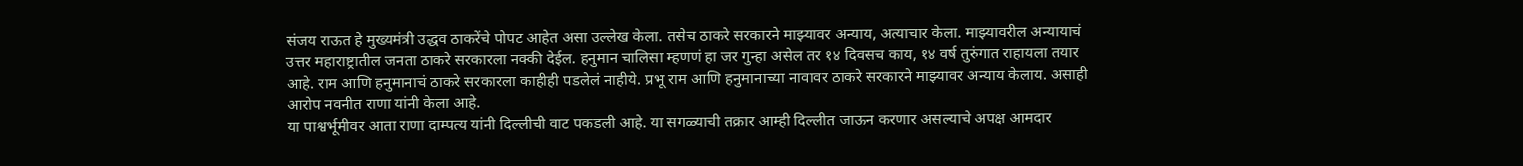संजय राऊत हे मुख्यमंत्री उद्धव ठाकरेंचे पोपट आहेत असा उल्लेख केला. तसेच ठाकरे सरकारने माझ्यावर अन्याय, अत्याचार केला. माझ्यावरील अन्यायाचं उत्तर महाराष्ट्रातील जनता ठाकरे सरकारला नक्की देईल. हनुमान चालिसा म्हणणं हा जर गुन्हा असेल तर १४ दिवसच काय, १४ वर्ष तुरुंगात राहायला तयार आहे. राम आणि हनुमानाचं ठाकरे सरकारला काहीही पडलेलं नाहीये. प्रभू राम आणि हनुमानाच्या नावावर ठाकरे सरकारने माझ्यावर अन्याय केलाय. असाही आरोप नवनीत राणा यांनी केला आहे.
या पाश्वर्भूमीवर आता राणा दाम्पत्य यांनी दिल्लीची वाट पकडली आहे. या सगळ्याची तक्रार आम्ही दिल्लीत जाऊन करणार असल्याचे अपक्ष आमदार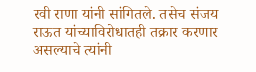रवी राणा यांनी सांगितले. तसेच संजय राऊत यांच्याविरोधातही तक्रार करणार असल्याचे त्यांनी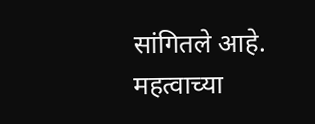सांगितले आहे.
महत्वाच्या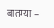बातम्या –